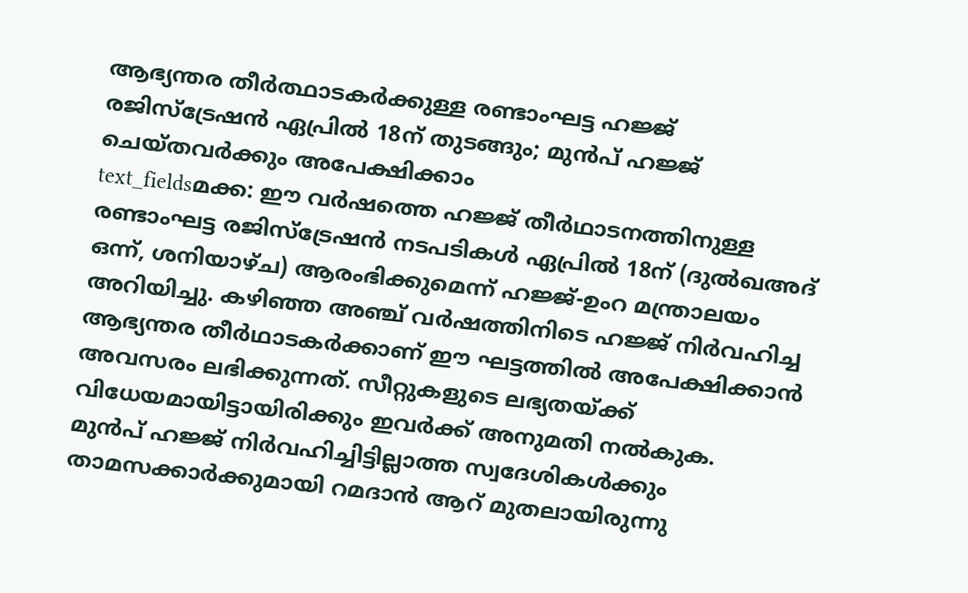ആഭ്യന്തര തീർത്ഥാടകർക്കുള്ള രണ്ടാംഘട്ട ഹജ്ജ് രജിസ്ട്രേഷൻ ഏപ്രിൽ 18ന് തുടങ്ങും; മുൻപ് ഹജ്ജ് ചെയ്തവർക്കും അപേക്ഷിക്കാം
text_fieldsമക്ക: ഈ വർഷത്തെ ഹജ്ജ് തീർഥാടനത്തിനുള്ള രണ്ടാംഘട്ട രജിസ്ട്രേഷൻ നടപടികൾ ഏപ്രിൽ 18ന് (ദുൽഖഅദ് ഒന്ന്, ശനിയാഴ്ച) ആരംഭിക്കുമെന്ന് ഹജ്ജ്-ഉംറ മന്ത്രാലയം അറിയിച്ചു. കഴിഞ്ഞ അഞ്ച് വർഷത്തിനിടെ ഹജ്ജ് നിർവഹിച്ച ആഭ്യന്തര തീർഥാടകർക്കാണ് ഈ ഘട്ടത്തിൽ അപേക്ഷിക്കാൻ അവസരം ലഭിക്കുന്നത്. സീറ്റുകളുടെ ലഭ്യതയ്ക്ക് വിധേയമായിട്ടായിരിക്കും ഇവർക്ക് അനുമതി നൽകുക.
മുൻപ് ഹജ്ജ് നിർവഹിച്ചിട്ടില്ലാത്ത സ്വദേശികൾക്കും താമസക്കാർക്കുമായി റമദാൻ ആറ് മുതലായിരുന്നു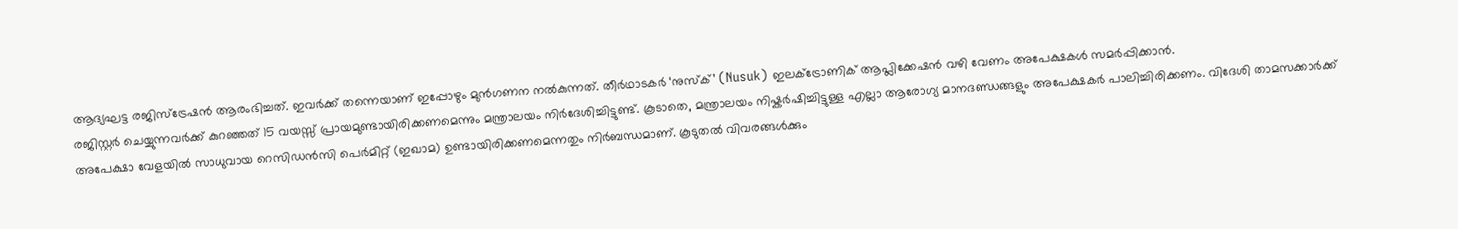ആദ്യഘട്ട രജിസ്ട്രേഷൻ ആരംഭിച്ചത്. ഇവർക്ക് തന്നെയാണ് ഇപ്പോഴും മുൻഗണന നൽകുന്നത്. തീർഥാടകർ ‘നുസ്ക്’ (Nusuk) ഇലക്ട്രോണിക് ആപ്ലിക്കേഷൻ വഴി വേണം അപേക്ഷകൾ സമർപ്പിക്കാൻ.
രജിസ്റ്റർ ചെയ്യുന്നവർക്ക് കുറഞ്ഞത് 15 വയസ്സ് പ്രായമുണ്ടായിരിക്കണമെന്നും മന്ത്രാലയം നിർദേശിച്ചിട്ടുണ്ട്. കൂടാതെ, മന്ത്രാലയം നിഷ്കർഷിച്ചിട്ടുള്ള എല്ലാ ആരോഗ്യ മാനദണ്ഡങ്ങളും അപേക്ഷകർ പാലിച്ചിരിക്കണം. വിദേശി താമസക്കാർക്ക് അപേക്ഷാ വേളയിൽ സാധുവായ റെസിഡൻസി പെർമിറ്റ് (ഇഖാമ) ഉണ്ടായിരിക്കണമെന്നതും നിർബന്ധമാണ്. കൂടുതൽ വിവരങ്ങൾക്കും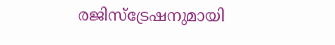രജിസ്ട്രേഷനുമായി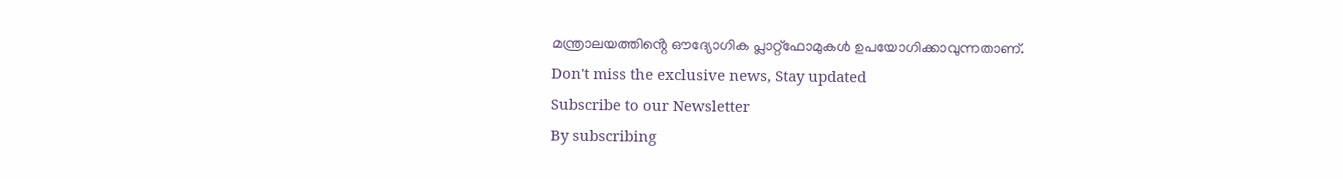മന്ത്രാലയത്തിൻ്റെ ഔദ്യോഗിക പ്ലാറ്റ്ഫോമുകൾ ഉപയോഗിക്കാവുന്നതാണ്.
Don't miss the exclusive news, Stay updated
Subscribe to our Newsletter
By subscribing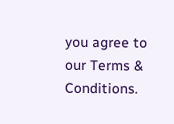you agree to our Terms & Conditions.